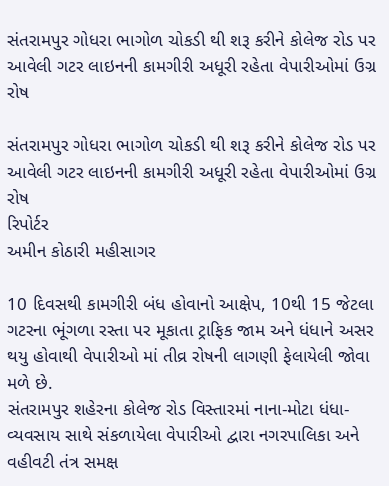સંતરામપુર ગોધરા ભાગોળ ચોકડી થી શરૂ કરીને કોલેજ રોડ પર આવેલી ગટર લાઇનની કામગીરી અધૂરી રહેતા વેપારીઓમાં ઉગ્ર રોષ

સંતરામપુર ગોધરા ભાગોળ ચોકડી થી શરૂ કરીને કોલેજ રોડ પર આવેલી ગટર લાઇનની કામગીરી અધૂરી રહેતા વેપારીઓમાં ઉગ્ર રોષ
રિપોર્ટર
અમીન કોઠારી મહીસાગર

10 દિવસથી કામગીરી બંધ હોવાનો આક્ષેપ, 10થી 15 જેટલા ગટરના ભૂંગળા રસ્તા પર મૂકાતા ટ્રાફિક જામ અને ધંધાને અસર થયુ હોવાથી વેપારીઓ માં તીવ્ર રોષની લાગણી ફેલાયેલી જોવા મળે છે.
સંતરામપુર શહેરના કોલેજ રોડ વિસ્તારમાં નાના-મોટા ધંધા-વ્યવસાય સાથે સંકળાયેલા વેપારીઓ દ્વારા નગરપાલિકા અને વહીવટી તંત્ર સમક્ષ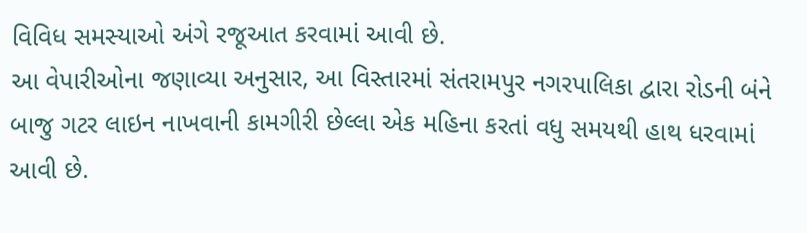વિવિધ સમસ્યાઓ અંગે રજૂઆત કરવામાં આવી છે.
આ વેપારીઓના જણાવ્યા અનુસાર, આ વિસ્તારમાં સંતરામપુર નગરપાલિકા દ્વારા રોડની બંને બાજુ ગટર લાઇન નાખવાની કામગીરી છેલ્લા એક મહિના કરતાં વધુ સમયથી હાથ ધરવામાં આવી છે.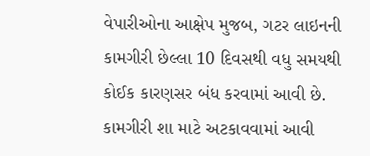વેપારીઓના આક્ષેપ મુજબ, ગટર લાઇનની કામગીરી છેલ્લા 10 દિવસથી વધુ સમયથી કોઈક કારણસર બંધ કરવામાં આવી છે.
કામગીરી શા માટે અટકાવવામાં આવી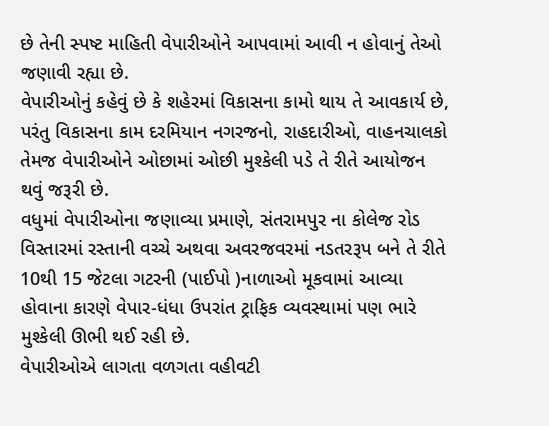છે તેની સ્પષ્ટ માહિતી વેપારીઓને આપવામાં આવી ન હોવાનું તેઓ જણાવી રહ્યા છે.
વેપારીઓનું કહેવું છે કે શહેરમાં વિકાસના કામો થાય તે આવકાર્ય છે, પરંતુ વિકાસના કામ દરમિયાન નગરજનો, રાહદારીઓ, વાહનચાલકો તેમજ વેપારીઓને ઓછામાં ઓછી મુશ્કેલી પડે તે રીતે આયોજન થવું જરૂરી છે.
વધુમાં વેપારીઓના જણાવ્યા પ્રમાણે, સંતરામપુર ના કોલેજ રોડ વિસ્તારમાં રસ્તાની વચ્ચે અથવા અવરજવરમાં નડતરરૂપ બને તે રીતે 10થી 15 જેટલા ગટરની (પાઈપો )નાળાઓ મૂકવામાં આવ્યા હોવાના કારણે વેપાર-ધંધા ઉપરાંત ટ્રાફિક વ્યવસ્થામાં પણ ભારે મુશ્કેલી ઊભી થઈ રહી છે.
વેપારીઓએ લાગતા વળગતા વહીવટી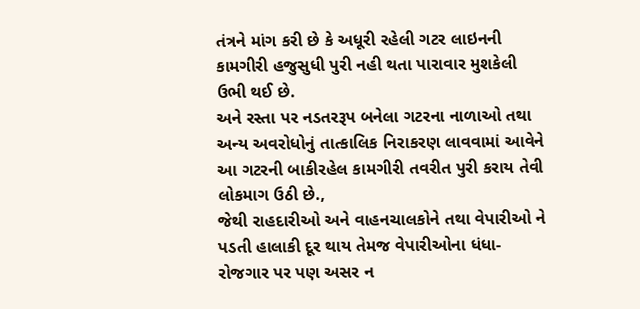તંત્રને માંગ કરી છે કે અધૂરી રહેલી ગટર લાઇનની કામગીરી હજુસુધી પુરી નહી થતા પારાવાર મુશકેલી ઉભી થઈ છે.
અને રસ્તા પર નડતરરૂપ બનેલા ગટરના નાળાઓ તથા અન્ય અવરોધોનું તાત્કાલિક નિરાકરણ લાવવામાં આવેને આ ગટરની બાકીરહેલ કામગીરી તવરીત પુરી કરાય તેવી લોકમાગ ઉઠી છે.,
જેથી રાહદારીઓ અને વાહનચાલકોને તથા વેપારીઓ ને પડતી હાલાકી દૂર થાય તેમજ વેપારીઓના ધંધા-રોજગાર પર પણ અસર ન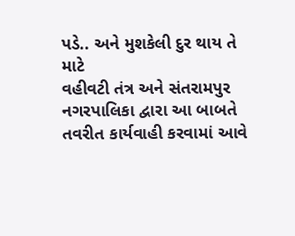પડે.. અને મુશકેલી દુર થાય તે માટે
વહીવટી તંત્ર અને સંતરામપુર નગરપાલિકા દ્વારા આ બાબતે તવરીત કાર્યવાહી કરવામાં આવે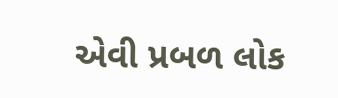એવી પ્રબળ લોક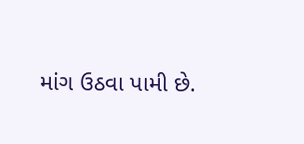માંગ ઉઠવા પામી છે.